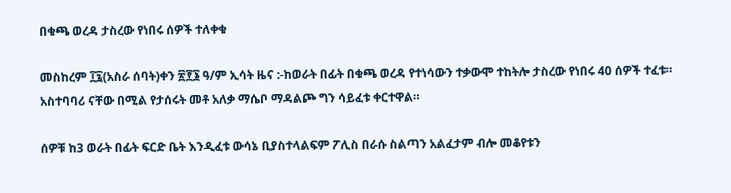በቁጫ ወረዳ ታስረው የነበሩ ሰዎች ተለቀቁ

መስከረም ፲፯(አስራ ሰባት)ቀን ፳፻፮ ዓ/ም ኢሳት ዜና :-ከወራት በፊት በቁጫ ወረዳ የተነሳውን ተቃውሞ ተከትሎ ታስረው የነበሩ 40 ሰዎች ተፈቱ። አስተባባሪ ናቸው በሚል የታሰሩት መቶ አለቃ ማሴቦ ማዳልጮ ግን ሳይፈቱ ቀርተዋል።

ሰዎቹ ከ3 ወራት በፊት ፍርድ ቤት እንዲፈቱ ውሳኔ ቢያስተላልፍም ፖሊስ በራሱ ስልጣን አልፈታም ብሎ መቆየቱን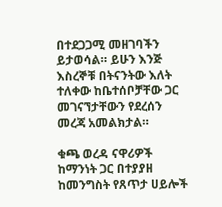በተደጋጋሚ መዘገባችን ይታወሳል። ይሁን እንጅ እስረኞቹ በትናንትው እለት ተለቀው ከቤተሰቦቻቸው ጋር መገናኘታቸውን የደረሰን መረጃ አመልክታል።

ቁጫ ወረዳ ናዋሪዎች ከማንነት ጋር በተያያዘ ከመንግስት የጸጥታ ሀይሎች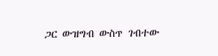ጋር ውዝግብ ውስጥ ገብተው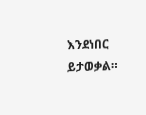እንደነበር ይታወቃል።